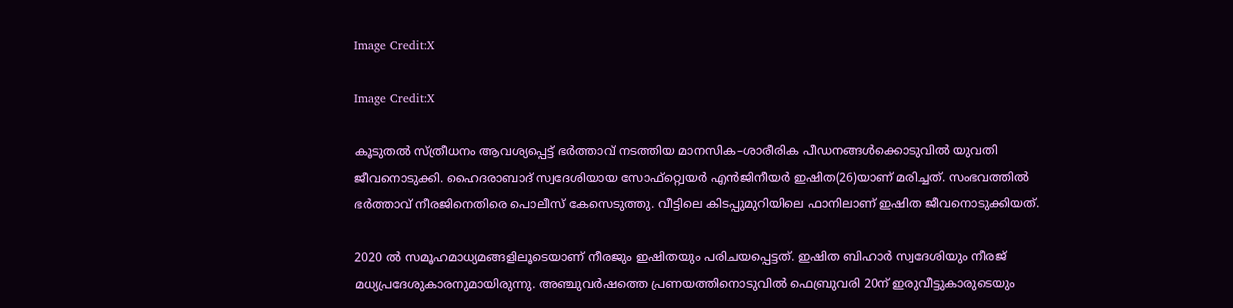Image Credit:X

Image Credit:X

കൂടുതല്‍ സ്ത്രീധനം ആവശ്യപ്പെട്ട് ഭര്‍ത്താവ് നടത്തിയ മാനസിക–ശാരീരിക പീഡനങ്ങള്‍ക്കൊടുവില്‍ യുവതി ജീവനൊടുക്കി. ഹൈദരാബാദ് സ്വദേശിയായ സോഫ്റ്റ്വെയര്‍ എന്‍ജിനീയര്‍ ഇഷിത(26)യാണ് മരിച്ചത്. സംഭവത്തില്‍ ഭര്‍ത്താവ് നീരജിനെതിരെ പൊലീസ് കേസെടുത്തു. വീട്ടിലെ കിടപ്പുമുറിയിലെ ഫാനിലാണ് ഇഷിത ജീവനൊടുക്കിയത്.

2020 ല്‍ സമൂഹമാധ്യമങ്ങളിലൂടെയാണ് നീരജും ഇഷിതയും പരിചയപ്പെട്ടത്. ഇഷിത ബിഹാര്‍ സ്വദേശിയും നീരജ് മധ്യപ്രദേശുകാരനുമായിരുന്നു. അഞ്ചുവര്‍ഷത്തെ പ്രണയത്തിനൊടുവില്‍ ഫെബ്രുവരി 20ന് ഇരുവീട്ടുകാരുടെയും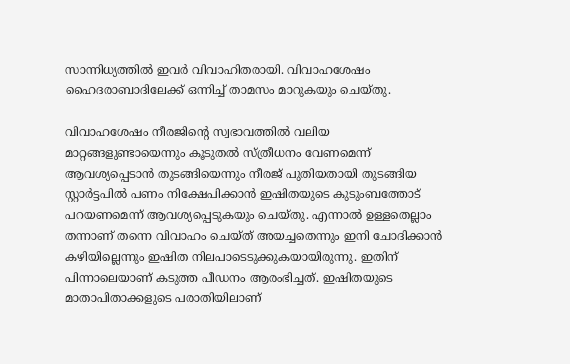സാന്നിധ്യത്തില്‍ ഇവര്‍ വിവാഹിതരായി. വിവാഹശേഷം ഹൈദരാബാദിലേക്ക് ഒന്നിച്ച് താമസം മാറുകയും ചെയ്തു.

വിവാഹശേഷം നീരജിന്‍റെ സ്വഭാവത്തില്‍ വലിയ മാറ്റങ്ങളുണ്ടായെന്നും കൂടുതല്‍ സ്ത്രീധനം വേണമെന്ന് ആവശ്യപ്പെടാന്‍ തുടങ്ങിയെന്നും നീരജ് പുതിയതായി തുടങ്ങിയ സ്റ്റാര്‍ട്ടപില്‍ പണം നിക്ഷേപിക്കാന്‍ ഇഷിതയുടെ കുടുംബത്തോട് പറയണമെന്ന് ആവശ്യപ്പെടുകയും ചെയ്തു. എന്നാല്‍ ഉള്ളതെല്ലാം തന്നാണ് തന്നെ വിവാഹം ചെയ്ത് അയച്ചതെന്നും ഇനി ചോദിക്കാന്‍ കഴിയില്ലെന്നും ഇഷിത നിലപാടെടുക്കുകയായിരുന്നു. ഇതിന് പിന്നാലെയാണ് കടുത്ത പീഡനം ആരംഭിച്ചത്. ഇഷിതയുടെ മാതാപിതാക്കളുടെ പരാതിയിലാണ്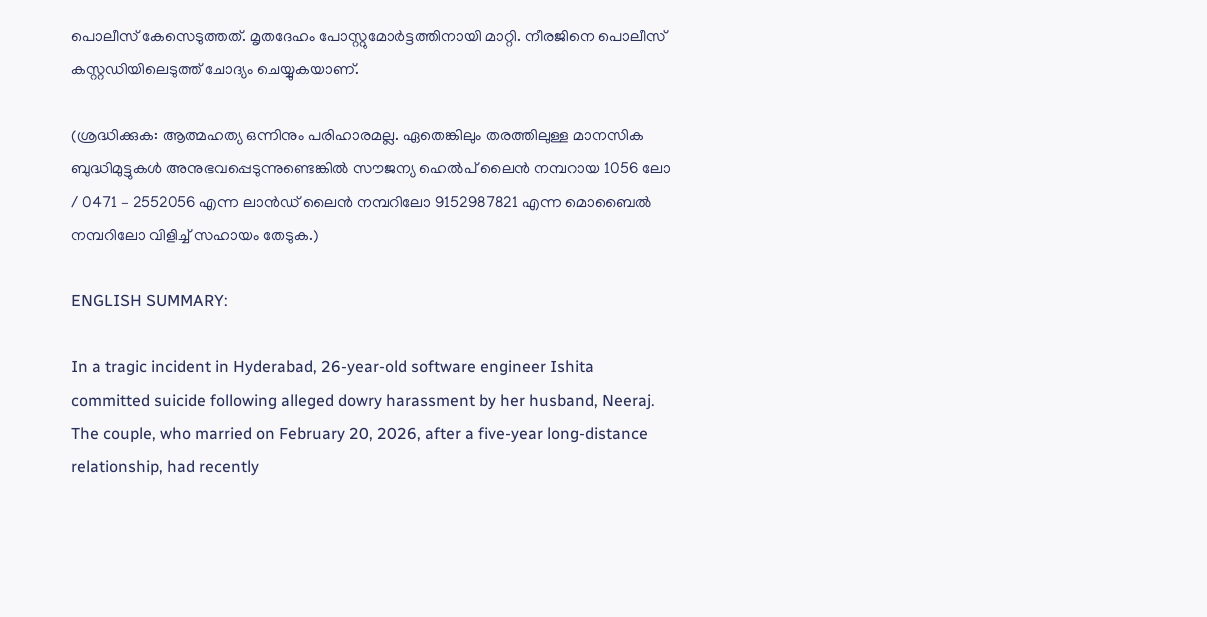പൊലീസ് കേസെടുത്തത്. മൃതദേഹം പോസ്റ്റുമോര്‍ട്ടത്തിനായി മാറ്റി. നീരജിനെ പൊലീസ് കസ്റ്റഡിയിലെടുത്ത് ചോദ്യം ചെയ്യുകയാണ്.

(ശ്രദ്ധിക്കുക: ആത്മഹത്യ ഒന്നിനും പരിഹാരമല്ല. ഏതെങ്കിലും തരത്തിലുള്ള മാനസിക ബുദ്ധിമുട്ടുകള്‍ അനുഭവപ്പെടുന്നുണ്ടെങ്കില്‍ സൗജന്യ ഹെല്‍പ് ലൈന്‍ നമ്പറായ 1056 ലോ / 0471 – 2552056 എന്ന ലാന്‍ഡ് ലൈന്‍ നമ്പറിലോ 9152987821 എന്ന മൊബൈല്‍ നമ്പറിലോ വിളിച്ച് സഹായം തേടുക.)

ENGLISH SUMMARY:

In a tragic incident in Hyderabad, 26-year-old software engineer Ishita committed suicide following alleged dowry harassment by her husband, Neeraj. The couple, who married on February 20, 2026, after a five-year long-distance relationship, had recently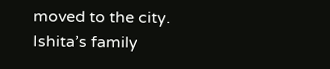moved to the city. Ishita’s family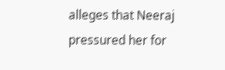alleges that Neeraj pressured her for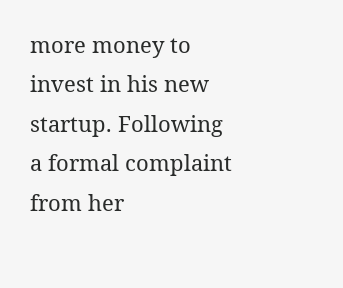more money to invest in his new startup. Following a formal complaint from her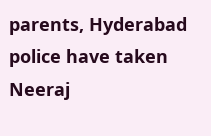parents, Hyderabad police have taken Neeraj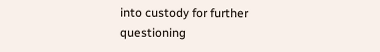into custody for further questioning